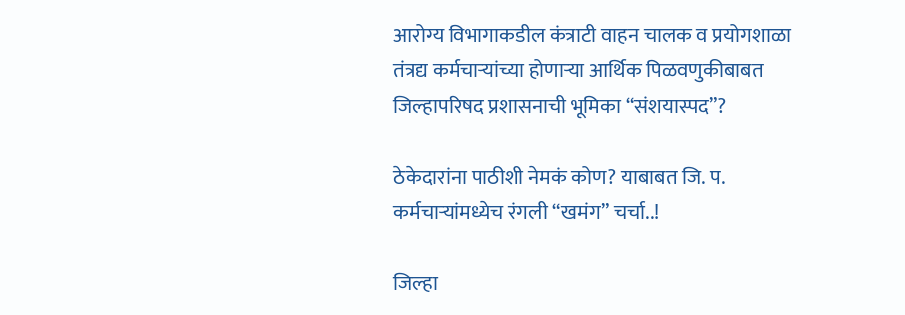आरोग्य विभागाकडील कंत्राटी वाहन चालक व प्रयोगशाळा तंत्रद्य कर्मचाऱ्यांच्या होणाऱ्या आर्थिक पिळवणुकीबाबत जिल्हापरिषद प्रशासनाची भूमिका “संशयास्पद”?

ठेकेदारांना पाठीशी नेमकं कोण? याबाबत जि. प. कर्मचाऱ्यांमध्येच रंगली “खमंग” चर्चा..!

जिल्हा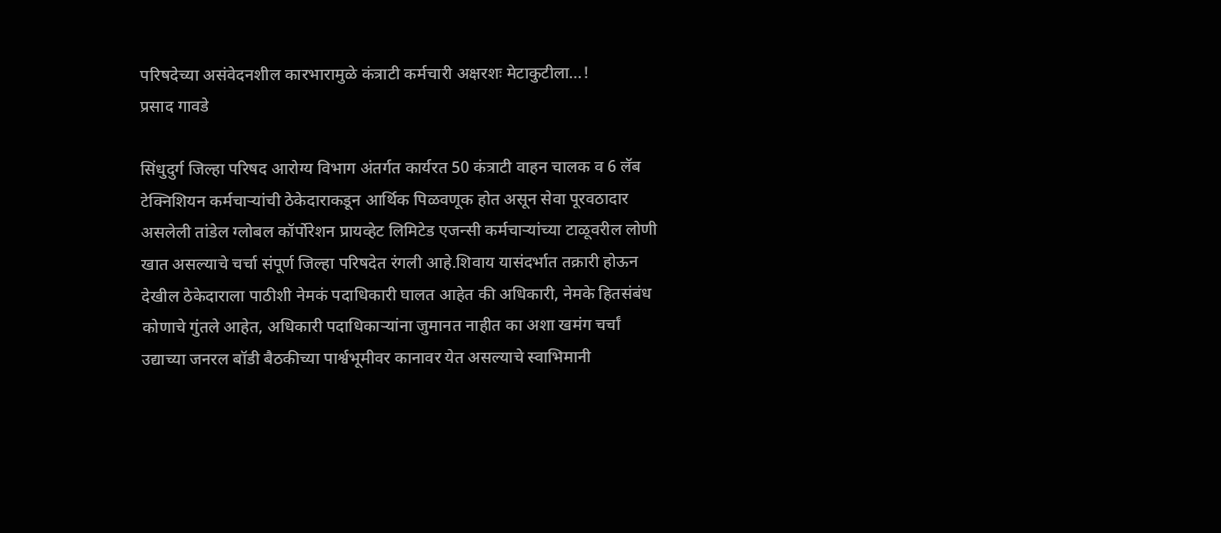परिषदेच्या असंवेदनशील कारभारामुळे कंत्राटी कर्मचारी अक्षरशः मेटाकुटीला…!
प्रसाद गावडे

सिंधुदुर्ग जिल्हा परिषद आरोग्य विभाग अंतर्गत कार्यरत 50 कंत्राटी वाहन चालक व 6 लॅब टेक्निशियन कर्मचाऱ्यांची ठेकेदाराकडून आर्थिक पिळवणूक होत असून सेवा पूरवठादार असलेली तांडेल ग्लोबल कॉर्पोरेशन प्रायव्हेट लिमिटेड एजन्सी कर्मचाऱ्यांच्या टाळूवरील लोणी खात असल्याचे चर्चा संपूर्ण जिल्हा परिषदेत रंगली आहे.शिवाय यासंदर्भात तक्रारी होऊन देखील ठेकेदाराला पाठीशी नेमकं पदाधिकारी घालत आहेत की अधिकारी, नेमके हितसंबंध कोणाचे गुंतले आहेत, अधिकारी पदाधिकाऱ्यांना जुमानत नाहीत का अशा खमंग चर्चां उद्याच्या जनरल बॉडी बैठकीच्या पार्श्वभूमीवर कानावर येत असल्याचे स्वाभिमानी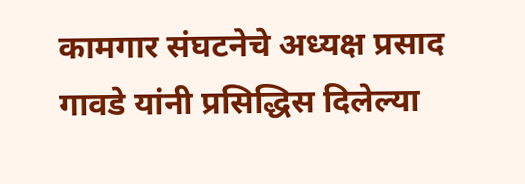कामगार संघटनेचे अध्यक्ष प्रसाद गावडे यांनी प्रसिद्धिस दिलेल्या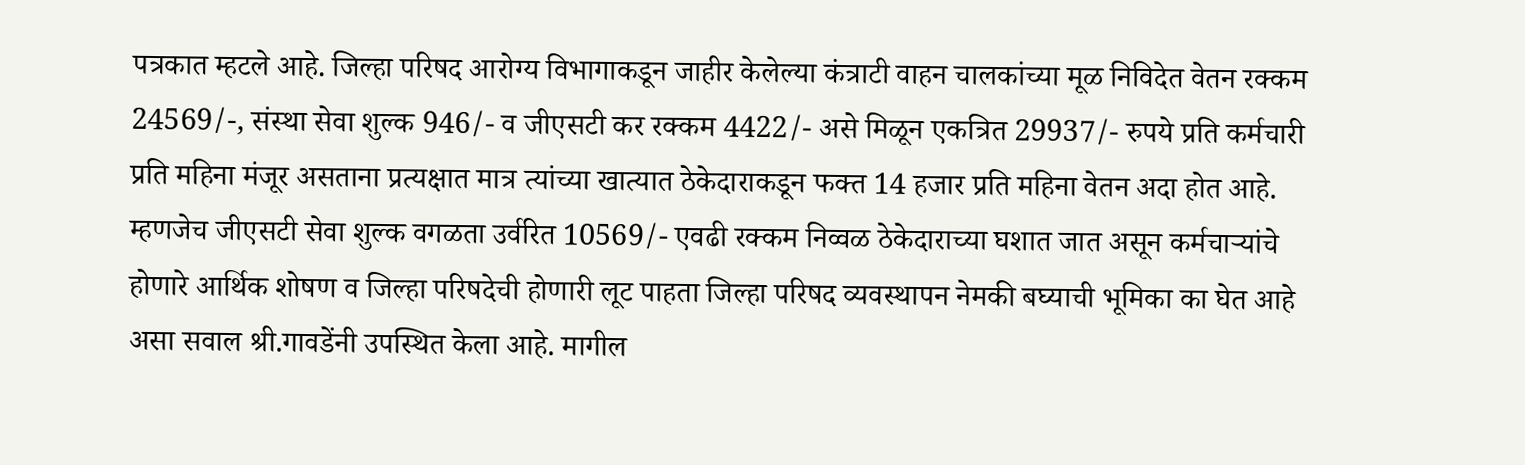पत्रकात म्हटले आहे. जिल्हा परिषद आरोग्य विभागाकडून जाहीर केलेल्या कंत्राटी वाहन चालकांच्या मूळ निविदेत वेतन रक्कम 24569/-, संस्था सेवा शुल्क 946/- व जीएसटी कर रक्कम 4422/- असे मिळून एकत्रित 29937/- रुपये प्रति कर्मचारी प्रति महिना मंजूर असताना प्रत्यक्षात मात्र त्यांच्या खात्यात ठेकेदाराकडून फक्त 14 हजार प्रति महिना वेतन अदा होत आहे. म्हणजेच जीएसटी सेवा शुल्क वगळता उर्वरित 10569/- एवढी रक्कम निव्वळ ठेकेदाराच्या घशात जात असून कर्मचाऱ्यांचे होणारे आर्थिक शोषण व जिल्हा परिषदेची होणारी लूट पाहता जिल्हा परिषद व्यवस्थापन नेमकी बघ्याची भूमिका का घेत आहे असा सवाल श्री.गावडेंनी उपस्थित केला आहे. मागील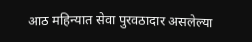आठ महिन्यात सेवा पुरवठादार असलेल्या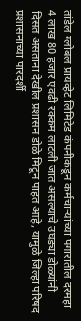तांडेल ग्लोबल प्रायव्हेट लिमिटेड कंपनीकडून कर्मचाऱ्यांच्या पगारातील दरमहा 4 लाख 80 हजार एवढी रक्कम लाटली जात असल्याचे उघड्या डोळ्यांनी दिसत असताना देखील प्रशासन डोळे मिटून पाहत आहे, यामुळे जिल्हा परिषद प्रशासनाच्या पारदर्शी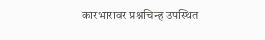कारभारावर प्रश्नचिन्ह उपस्थित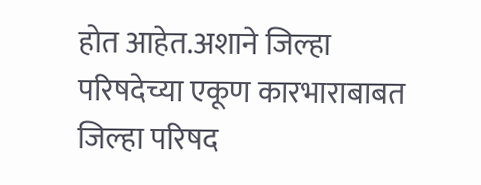होत आहेत.अशाने जिल्हा परिषदेच्या एकूण कारभाराबाबत जिल्हा परिषद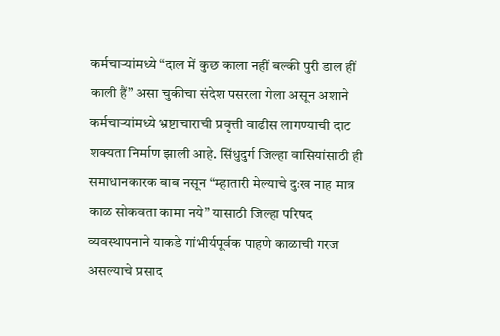कर्मचाऱ्यांमध्ये “दाल में कुछ काला नहीं बल्की पुरी डाल हीं काली हैं” असा चुकीचा संदेश पसरला गेला असून अशाने कर्मचाऱ्यांमध्ये भ्रष्टाचाराची प्रवृत्ती वाढीस लागण्याची दाट शक्यता निर्माण झाली आहे. सिंधुदुर्ग जिल्हा वासियांसाठी ही समाधानकारक बाब नसून “म्हातारी मेल्याचे दुःख नाह मात्र काळ सोकवता कामा नये” यासाठी जिल्हा परिषद व्यवस्थापनाने याकडे गांभीर्यपूर्वक पाहणे काळाची गरज असल्याचे प्रसाद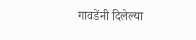गावडेंनी दिलेल्या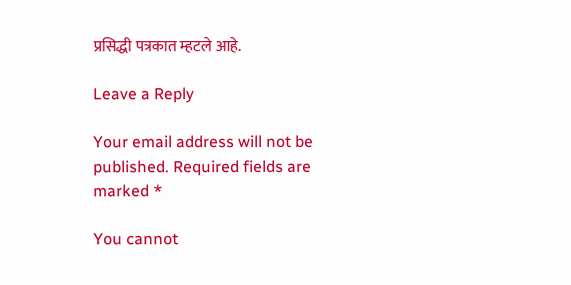प्रसिद्धी पत्रकात म्हटले आहे.

Leave a Reply

Your email address will not be published. Required fields are marked *

You cannot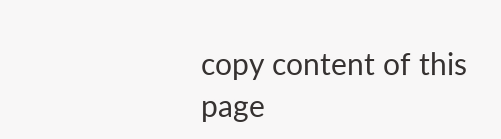copy content of this page